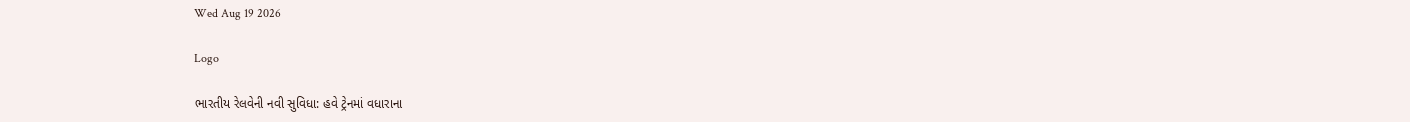Wed Aug 19 2026

Logo

ભારતીય રેલવેની નવી સુવિધા: હવે ટ્રેનમાં વધારાના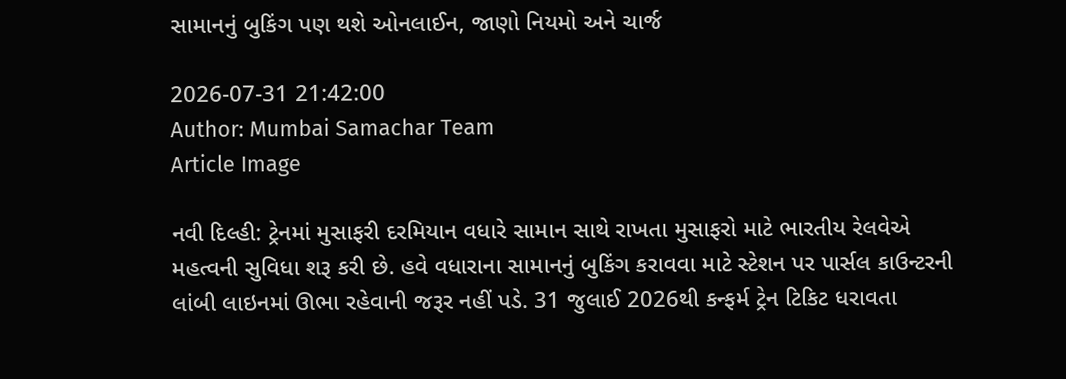સામાનનું બુકિંગ પણ થશે ઓનલાઈન, જાણો નિયમો અને ચાર્જ

2026-07-31 21:42:00
Author: Mumbai Samachar Team
Article Image

નવી દિલ્હી: ટ્રેનમાં મુસાફરી દરમિયાન વધારે સામાન સાથે રાખતા મુસાફરો માટે ભારતીય રેલવેએ મહત્વની સુવિધા શરૂ કરી છે. હવે વધારાના સામાનનું બુકિંગ કરાવવા માટે સ્ટેશન પર પાર્સલ કાઉન્ટરની લાંબી લાઇનમાં ઊભા રહેવાની જરૂર નહીં પડે. 31 જુલાઈ 2026થી કન્ફર્મ ટ્રેન ટિકિટ ધરાવતા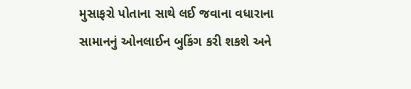મુસાફરો પોતાના સાથે લઈ જવાના વધારાના સામાનનું ઓનલાઈન બુકિંગ કરી શકશે અને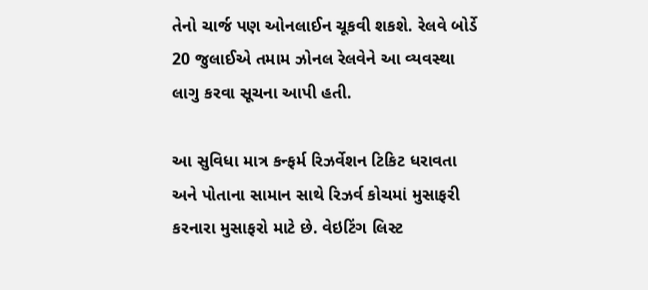તેનો ચાર્જ પણ ઓનલાઈન ચૂકવી શકશે. રેલવે બોર્ડે 20 જુલાઈએ તમામ ઝોનલ રેલવેને આ વ્યવસ્થા લાગુ કરવા સૂચના આપી હતી.

આ સુવિધા માત્ર કન્ફર્મ રિઝર્વેશન ટિકિટ ધરાવતા અને પોતાના સામાન સાથે રિઝર્વ કોચમાં મુસાફરી કરનારા મુસાફરો માટે છે. વેઇટિંગ લિસ્ટ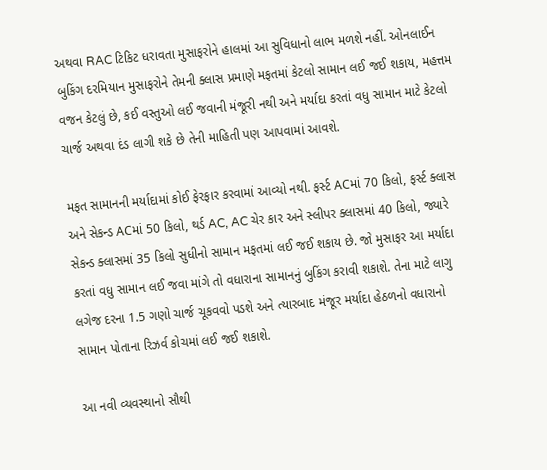અથવા RAC ટિકિટ ધરાવતા મુસાફરોને હાલમાં આ સુવિધાનો લાભ મળશે નહીં. ઓનલાઈન બુકિંગ દરમિયાન મુસાફરોને તેમની ક્લાસ પ્રમાણે મફતમાં કેટલો સામાન લઈ જઈ શકાય, મહત્તમ વજન કેટલું છે, કઈ વસ્તુઓ લઈ જવાની મંજૂરી નથી અને મર્યાદા કરતાં વધુ સામાન માટે કેટલો ચાર્જ અથવા દંડ લાગી શકે છે તેની માહિતી પણ આપવામાં આવશે.

મફત સામાનની મર્યાદામાં કોઈ ફેરફાર કરવામાં આવ્યો નથી. ફર્સ્ટ ACમાં 70 કિલો, ફર્સ્ટ ક્લાસ અને સેકન્ડ ACમાં 50 કિલો, થર્ડ AC, AC ચેર કાર અને સ્લીપર ક્લાસમાં 40 કિલો, જ્યારે સેકન્ડ ક્લાસમાં 35 કિલો સુધીનો સામાન મફતમાં લઈ જઈ શકાય છે. જો મુસાફર આ મર્યાદા કરતાં વધુ સામાન લઈ જવા માંગે તો વધારાના સામાનનું બુકિંગ કરાવી શકાશે. તેના માટે લાગુ લગેજ દરના 1.5 ગણો ચાર્જ ચૂકવવો પડશે અને ત્યારબાદ મંજૂર મર્યાદા હેઠળનો વધારાનો સામાન પોતાના રિઝર્વ કોચમાં લઈ જઈ શકાશે.

આ નવી વ્યવસ્થાનો સૌથી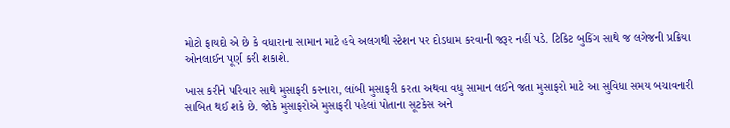મોટો ફાયદો એ છે કે વધારાના સામાન માટે હવે અલગથી સ્ટેશન પર દોડધામ કરવાની જરૂર નહીં પડે. ટિકિટ બુકિંગ સાથે જ લગેજની પ્રક્રિયા ઓનલાઈન પૂર્ણ કરી શકાશે.

ખાસ કરીને પરિવાર સાથે મુસાફરી કરનારા, લાંબી મુસાફરી કરતા અથવા વધુ સામાન લઈને જતા મુસાફરો માટે આ સુવિધા સમય બચાવનારી સાબિત થઈ શકે છે. જોકે મુસાફરોએ મુસાફરી પહેલાં પોતાના સૂટકેસ અને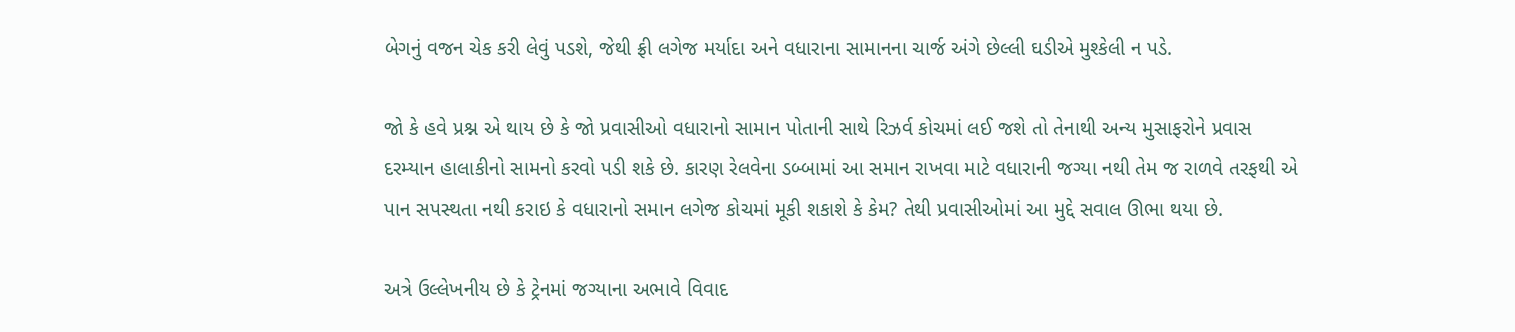બેગનું વજન ચેક કરી લેવું પડશે, જેથી ફ્રી લગેજ મર્યાદા અને વધારાના સામાનના ચાર્જ અંગે છેલ્લી ઘડીએ મુશ્કેલી ન પડે.

જો કે હવે પ્રશ્ન એ થાય છે કે જો પ્રવાસીઓ વધારાનો સામાન પોતાની સાથે રિઝર્વ કોચમાં લઈ જશે તો તેનાથી અન્ય મુસાફરોને પ્રવાસ દરમ્યાન હાલાકીનો સામનો કરવો પડી શકે છે. કારણ રેલવેના ડબ્બામાં આ સમાન રાખવા માટે વધારાની જગ્યા નથી તેમ જ રાળવે તરફથી એ પાન સપસ્થતા નથી કરાઇ કે વધારાનો સમાન લગેજ કોચમાં મૂકી શકાશે કે કેમ? તેથી પ્રવાસીઓમાં આ મુદ્દે સવાલ ઊભા થયા છે.

અત્રે ઉલ્લેખનીય છે કે ટ્રેનમાં જગ્યાના અભાવે વિવાદ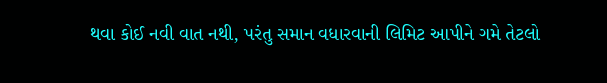થવા કોઈ નવી વાત નથી, પરંતુ સમાન વધારવાની લિમિટ આપીને ગમે તેટલો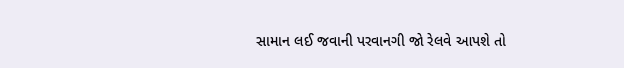સામાન લઈ જવાની પરવાનગી જો રેલવે આપશે તો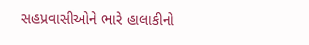સહપ્રવાસીઓને ભારે હાલાકીનો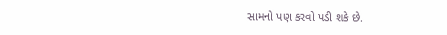સામનો પણ કરવો પડી શકે છે.